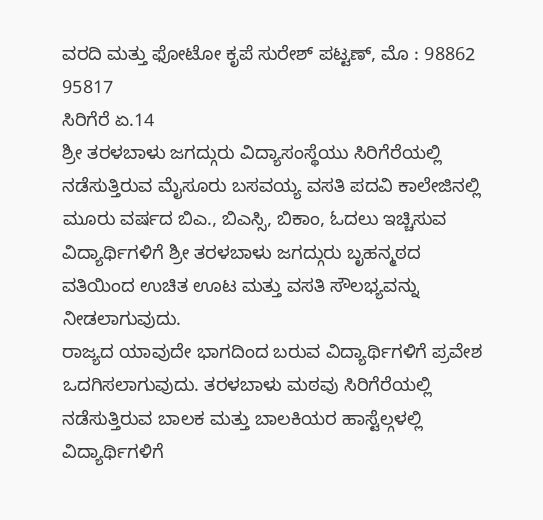ವರದಿ ಮತ್ತು ಫೋಟೋ ಕೃಪೆ ಸುರೇಶ್ ಪಟ್ಟಣ್, ಮೊ : 98862 95817
ಸಿರಿಗೆರೆ ಏ.14
ಶ್ರೀ ತರಳಬಾಳು ಜಗದ್ಗುರು ವಿದ್ಯಾಸಂಸ್ಥೆಯು ಸಿರಿಗೆರೆಯಲ್ಲಿ ನಡೆಸುತ್ತಿರುವ ಮೈಸೂರು ಬಸವಯ್ಯ ವಸತಿ ಪದವಿ ಕಾಲೇಜಿನಲ್ಲಿ ಮೂರು ವರ್ಷದ ಬಿಎ., ಬಿಎಸ್ಸಿ, ಬಿಕಾಂ, ಓದಲು ಇಚ್ಚಿಸುವ ವಿದ್ಯಾರ್ಥಿಗಳಿಗೆ ಶ್ರೀ ತರಳಬಾಳು ಜಗದ್ಗುರು ಬೃಹನ್ಮಠದ ವತಿಯಿಂದ ಉಚಿತ ಊಟ ಮತ್ತು ವಸತಿ ಸೌಲಭ್ಯವನ್ನು ನೀಡಲಾಗುವುದು.
ರಾಜ್ಯದ ಯಾವುದೇ ಭಾಗದಿಂದ ಬರುವ ವಿದ್ಯಾರ್ಥಿಗಳಿಗೆ ಪ್ರವೇಶ ಒದಗಿಸಲಾಗುವುದು. ತರಳಬಾಳು ಮಠವು ಸಿರಿಗೆರೆಯಲ್ಲಿ ನಡೆಸುತ್ತಿರುವ ಬಾಲಕ ಮತ್ತು ಬಾಲಕಿಯರ ಹಾಸ್ಟೆಲ್ಗಳಲ್ಲಿ ವಿದ್ಯಾರ್ಥಿಗಳಿಗೆ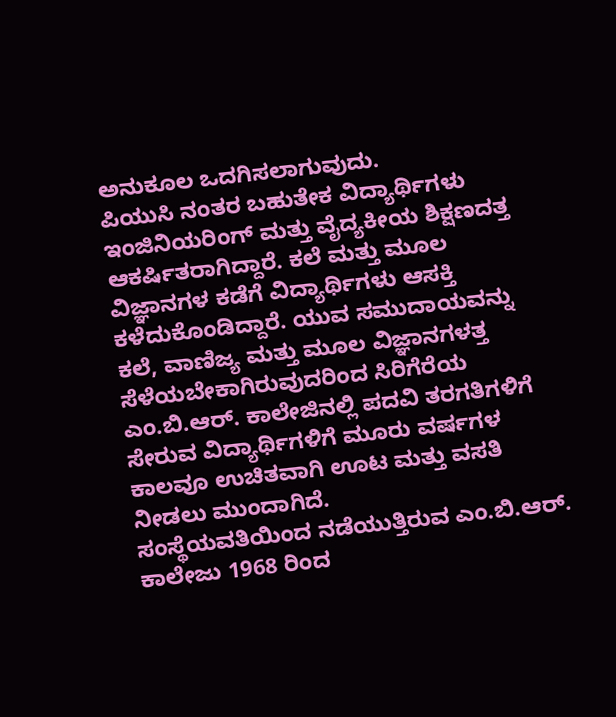ಅನುಕೂಲ ಒದಗಿಸಲಾಗುವುದು.
ಪಿಯುಸಿ ನಂತರ ಬಹುತೇಕ ವಿದ್ಯಾರ್ಥಿಗಳು ಇಂಜಿನಿಯರಿಂಗ್ ಮತ್ತು ವೈದ್ಯಕೀಯ ಶಿಕ್ಷಣದತ್ತ ಆಕರ್ಷಿತರಾಗಿದ್ದಾರೆ. ಕಲೆ ಮತ್ತು ಮೂಲ ವಿಜ್ಞಾನಗಳ ಕಡೆಗೆ ವಿದ್ಯಾರ್ಥಿಗಳು ಆಸಕ್ತಿ ಕಳೆದುಕೊಂಡಿದ್ದಾರೆ. ಯುವ ಸಮುದಾಯವನ್ನು ಕಲೆ, ವಾಣಿಜ್ಯ ಮತ್ತು ಮೂಲ ವಿಜ್ಞಾನಗಳತ್ತ ಸೆಳೆಯಬೇಕಾಗಿರುವುದರಿಂದ ಸಿರಿಗೆರೆಯ ಎಂ.ಬಿ.ಆರ್. ಕಾಲೇಜಿನಲ್ಲಿ ಪದವಿ ತರಗತಿಗಳಿಗೆ ಸೇರುವ ವಿದ್ಯಾರ್ಥಿಗಳಿಗೆ ಮೂರು ವರ್ಷಗಳ ಕಾಲವೂ ಉಚಿತವಾಗಿ ಊಟ ಮತ್ತು ವಸತಿ ನೀಡಲು ಮುಂದಾಗಿದೆ.
ಸಂಸ್ಥೆಯವತಿಯಿಂದ ನಡೆಯುತ್ತಿರುವ ಎಂ.ಬಿ.ಆರ್. ಕಾಲೇಜು 1968 ರಿಂದ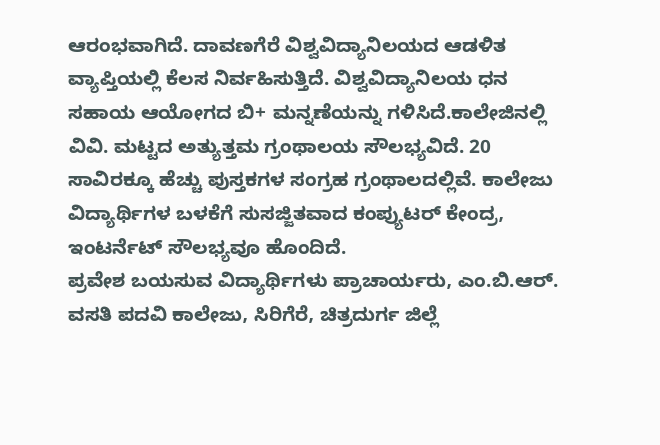ಆರಂಭವಾಗಿದೆ. ದಾವಣಗೆರೆ ವಿಶ್ವವಿದ್ಯಾನಿಲಯದ ಆಡಳಿತ ವ್ಯಾಪ್ತಿಯಲ್ಲಿ ಕೆಲಸ ನಿರ್ವಹಿಸುತ್ತಿದೆ. ವಿಶ್ವವಿದ್ಯಾನಿಲಯ ಧನ ಸಹಾಯ ಆಯೋಗದ ಬಿ+ ಮನ್ನಣೆಯನ್ನು ಗಳಿಸಿದೆ.ಕಾಲೇಜಿನಲ್ಲಿ ವಿವಿ. ಮಟ್ಟದ ಅತ್ಯುತ್ತಮ ಗ್ರಂಥಾಲಯ ಸೌಲಭ್ಯವಿದೆ. 20 ಸಾವಿರಕ್ಕೂ ಹೆಚ್ಚು ಪುಸ್ತಕಗಳ ಸಂಗ್ರಹ ಗ್ರಂಥಾಲದಲ್ಲಿವೆ. ಕಾಲೇಜು ವಿದ್ಯಾರ್ಥಿಗಳ ಬಳಕೆಗೆ ಸುಸಜ್ಜಿತವಾದ ಕಂಪ್ಯುಟರ್ ಕೇಂದ್ರ, ಇಂಟರ್ನೆಟ್ ಸೌಲಭ್ಯವೂ ಹೊಂದಿದೆ.
ಪ್ರವೇಶ ಬಯಸುವ ವಿದ್ಯಾರ್ಥಿಗಳು ಪ್ರಾಚಾರ್ಯರು, ಎಂ.ಬಿ.ಆರ್. ವಸತಿ ಪದವಿ ಕಾಲೇಜು, ಸಿರಿಗೆರೆ, ಚಿತ್ರದುರ್ಗ ಜಿಲ್ಲೆ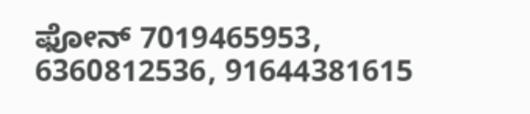ಫೋನ್ 7019465953, 6360812536, 91644381615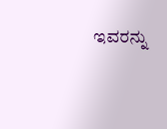ಇವರನ್ನು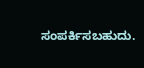ಸಂಪರ್ಕಿಸಬಹುದು.